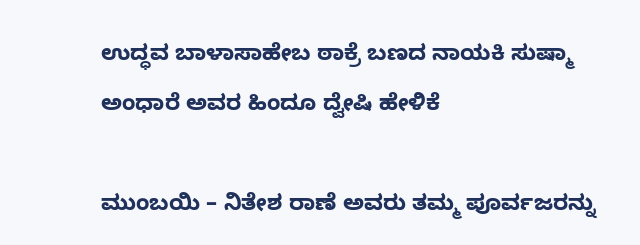ಉದ್ಧವ ಬಾಳಾಸಾಹೇಬ ಠಾಕ್ರೆ ಬಣದ ನಾಯಕಿ ಸುಷ್ಮಾ ಅಂಧಾರೆ ಅವರ ಹಿಂದೂ ದ್ವೇಷಿ ಹೇಳಿಕೆ

ಮುಂಬಯಿ – ನಿತೇಶ ರಾಣೆ ಅವರು ತಮ್ಮ ಪೂರ್ವಜರನ್ನು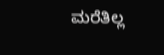ಮರೆತಿಲ್ಲ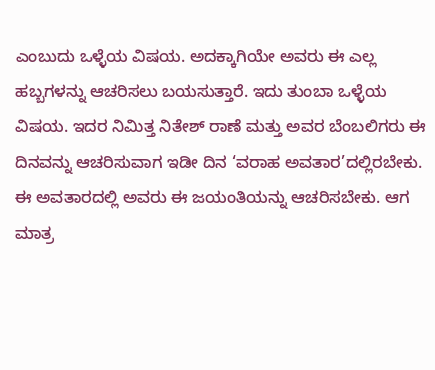ಎಂಬುದು ಒಳ್ಳೆಯ ವಿಷಯ. ಅದಕ್ಕಾಗಿಯೇ ಅವರು ಈ ಎಲ್ಲ ಹಬ್ಬಗಳನ್ನು ಆಚರಿಸಲು ಬಯಸುತ್ತಾರೆ. ಇದು ತುಂಬಾ ಒಳ್ಳೆಯ ವಿಷಯ. ಇದರ ನಿಮಿತ್ತ ನಿತೇಶ್ ರಾಣೆ ಮತ್ತು ಅವರ ಬೆಂಬಲಿಗರು ಈ ದಿನವನ್ನು ಆಚರಿಸುವಾಗ ಇಡೀ ದಿನ ‘ವರಾಹ ಅವತಾರ’ದಲ್ಲಿರಬೇಕು. ಈ ಅವತಾರದಲ್ಲಿ ಅವರು ಈ ಜಯಂತಿಯನ್ನು ಆಚರಿಸಬೇಕು. ಆಗ ಮಾತ್ರ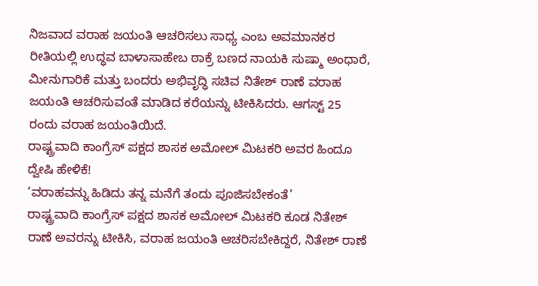ನಿಜವಾದ ವರಾಹ ಜಯಂತಿ ಆಚರಿಸಲು ಸಾಧ್ಯ ಎಂಬ ಅವಮಾನಕರ ರೀತಿಯಲ್ಲಿ ಉದ್ಧವ ಬಾಳಾಸಾಹೇಬ ಠಾಕ್ರೆ ಬಣದ ನಾಯಕಿ ಸುಷ್ಮಾ ಅಂಧಾರೆ, ಮೀನುಗಾರಿಕೆ ಮತ್ತು ಬಂದರು ಅಭಿವೃದ್ಧಿ ಸಚಿವ ನಿತೇಶ್ ರಾಣೆ ವರಾಹ ಜಯಂತಿ ಆಚರಿಸುವಂತೆ ಮಾಡಿದ ಕರೆಯನ್ನು ಟೀಕಿಸಿದರು. ಆಗಸ್ಟ್ 25 ರಂದು ವರಾಹ ಜಯಂತಿಯಿದೆ.
ರಾಷ್ಟ್ರವಾದಿ ಕಾಂಗ್ರೆಸ್ ಪಕ್ಷದ ಶಾಸಕ ಅಮೋಲ್ ಮಿಟಕರಿ ಅವರ ಹಿಂದೂ ದ್ವೇಷಿ ಹೇಳಿಕೆ!
‘ವರಾಹವನ್ನು ಹಿಡಿದು ತನ್ನ ಮನೆಗೆ ತಂದು ಪೂಜಿಸಬೇಕಂತೆ’
ರಾಷ್ಟ್ರವಾದಿ ಕಾಂಗ್ರೆಸ್ ಪಕ್ಷದ ಶಾಸಕ ಅಮೋಲ್ ಮಿಟಕರಿ ಕೂಡ ನಿತೇಶ್ ರಾಣೆ ಅವರನ್ನು ಟೀಕಿಸಿ, ವರಾಹ ಜಯಂತಿ ಆಚರಿಸಬೇಕಿದ್ದರೆ, ನಿತೇಶ್ ರಾಣೆ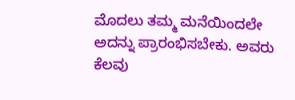ಮೊದಲು ತಮ್ಮ ಮನೆಯಿಂದಲೇ ಅದನ್ನು ಪ್ರಾರಂಭಿಸಬೇಕು. ಅವರು ಕೆಲವು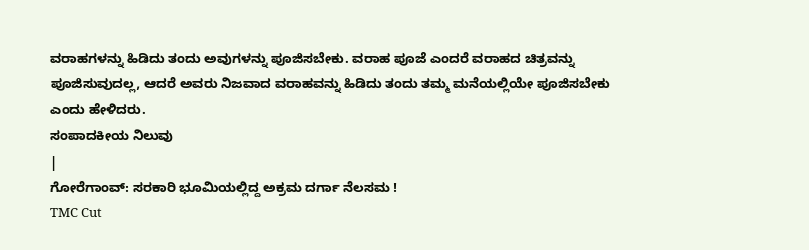ವರಾಹಗಳನ್ನು ಹಿಡಿದು ತಂದು ಅವುಗಳನ್ನು ಪೂಜಿಸಬೇಕು. ವರಾಹ ಪೂಜೆ ಎಂದರೆ ವರಾಹದ ಚಿತ್ರವನ್ನು ಪೂಜಿಸುವುದಲ್ಲ, ಆದರೆ ಅವರು ನಿಜವಾದ ವರಾಹವನ್ನು ಹಿಡಿದು ತಂದು ತಮ್ಮ ಮನೆಯಲ್ಲಿಯೇ ಪೂಜಿಸಬೇಕು ಎಂದು ಹೇಳಿದರು.
ಸಂಪಾದಕೀಯ ನಿಲುವು
|
ಗೋರೆಗಾಂವ್: ಸರಕಾರಿ ಭೂಮಿಯಲ್ಲಿದ್ದ ಅಕ್ರಮ ದರ್ಗಾ ನೆಲಸಮ !
TMC Cut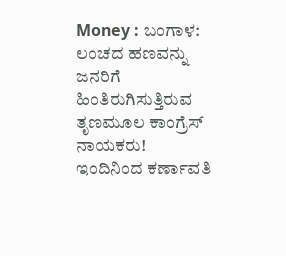Money : ಬಂಗಾಳ: ಲಂಚದ ಹಣವನ್ನು ಜನರಿಗೆ ಹಿಂತಿರುಗಿಸುತ್ತಿರುವ ತೃಣಮೂಲ ಕಾಂಗ್ರೆಸ್ ನಾಯಕರು!
ಇಂದಿನಿಂದ ಕರ್ಣಾವತಿ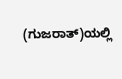(ಗುಜರಾತ್)ಯಲ್ಲಿ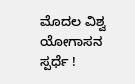ಮೊದಲ ವಿಶ್ವ ಯೋಗಾಸನ ಸ್ಪರ್ಧೆ !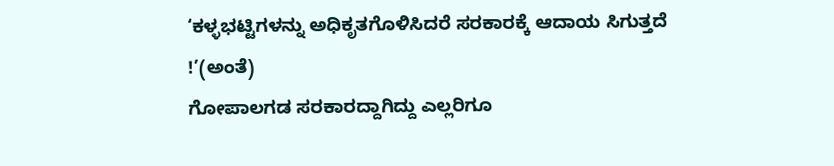‘ಕಳ್ಳಭಟ್ಟಿಗಳನ್ನು ಅಧಿಕೃತಗೊಳಿಸಿದರೆ ಸರಕಾರಕ್ಕೆ ಆದಾಯ ಸಿಗುತ್ತದೆ !’(ಅಂತೆ)
ಗೋಪಾಲಗಡ ಸರಕಾರದ್ದಾಗಿದ್ದು ಎಲ್ಲರಿಗೂ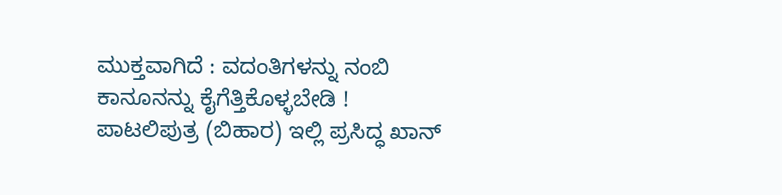ಮುಕ್ತವಾಗಿದೆ : ವದಂತಿಗಳನ್ನು ನಂಬಿ ಕಾನೂನನ್ನು ಕೈಗೆತ್ತಿಕೊಳ್ಳಬೇಡಿ !
ಪಾಟಲಿಪುತ್ರ (ಬಿಹಾರ) ಇಲ್ಲಿ ಪ್ರಸಿದ್ಧ ಖಾನ್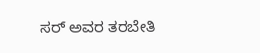ಸರ್ ಅವರ ತರಬೇತಿ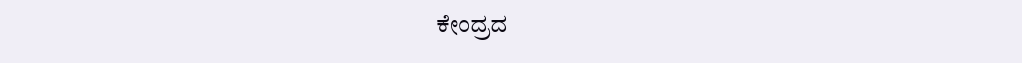ಕೇಂದ್ರದ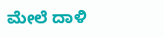ಮೇಲೆ ದಾಳಿ